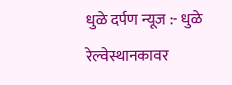धुळे दर्पण न्यूज :- धुळे रेल्वेस्थानकावर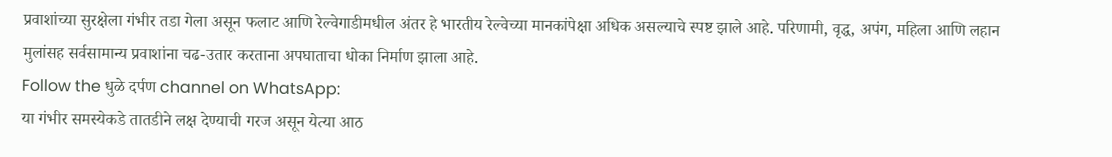प्रवाशांच्या सुरक्षेला गंभीर तडा गेला असून फलाट आणि रेल्वेगाडीमधील अंतर हे भारतीय रेल्वेच्या मानकांपेक्षा अधिक असल्याचे स्पष्ट झाले आहे. परिणामी, वृद्ध, अपंग, महिला आणि लहान मुलांसह सर्वसामान्य प्रवाशांना चढ-उतार करताना अपघाताचा धोका निर्माण झाला आहे.
Follow the धुळे दर्पण channel on WhatsApp:
या गंभीर समस्येकडे तातडीने लक्ष देण्याची गरज असून येत्या आठ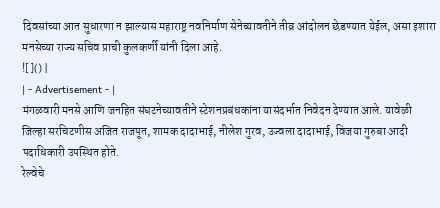दिवसांच्या आत सुधारणा न झाल्यास महाराष्ट्र नवनिर्माण सेनेच्यावतीने तीव्र आंदोलन छेडण्यात येईल, असा इशारा मनसेच्या राज्य सचिव प्राची कुलकर्णी यांनी दिला आहे.
![]() |
| - Advertisement - |
मंगळवारी मनसे आणि जनहित संघटनेच्यावतीने स्टेशनप्रबंधकांना यासंदर्भात निवेदन देण्यात आले. यावेळी जिल्हा सरचिटणीस अजित राजपूत, शामक दादाभाई, नीलेश गुरव, उज्वला दादाभाई, विजया गुरुबा आदी पदाधिकारी उपस्थित होते.
रेल्वेचे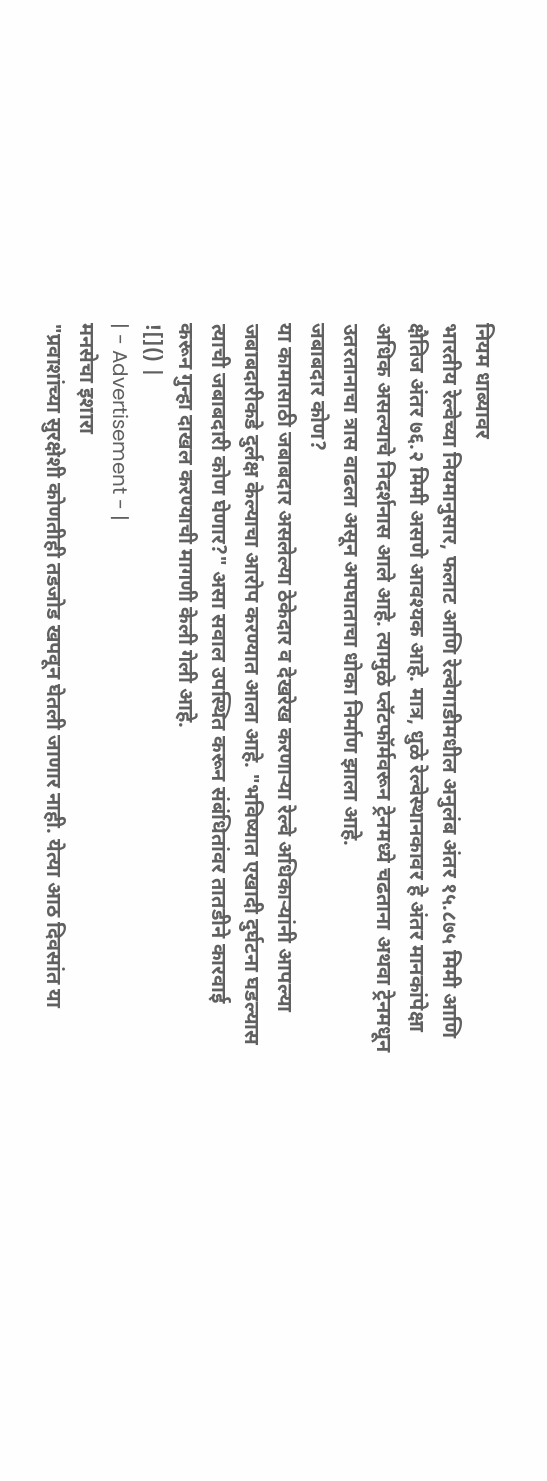नियम धाब्यावर
भारतीय रेल्वेच्या नियमानुसार, फलाट आणि रेल्वेगाडीमधील अनुलंब अंतर १५.८७५ मिमी आणि क्षैतिज अंतर ७६.२ मिमी असणे आवश्यक आहे. मात्र, धुळे रेल्वेस्थानकावर हे अंतर मानकांपेक्षा अधिक असल्याचे निदर्शनास आले आहे. त्यामुळे प्लॅटफॉर्मवरून ट्रेनमध्ये चढताना अथवा ट्रेनमधून उतरतानाचा त्रास वाढला असून अपघाताचा धोका निर्माण झाला आहे.
जबाबदार कोण?
या कामासाठी जबाबदार असलेल्या ठेकेदार व देखरेख करणाऱ्या रेल्वे अधिकाऱ्यांनी आपल्या जबाबदारीकडे दुर्लक्ष केल्याचा आरोप करण्यात आला आहे. "भविष्यात एखादी दुर्घटना घडल्यास त्याची जबाबदारी कोण घेणार?" असा सवाल उपस्थित करून संबंधितांवर तातडीने कारवाई करून गुन्हा दाखल करण्याची मागणी केली गेली आहे.
![]() |
| - Advertisement - |
मनसेचा इशारा
"प्रवाशांच्या सुरक्षेशी कोणतीही तडजोड खपवून घेतली जाणार नाही. येत्या आठ दिवसांत या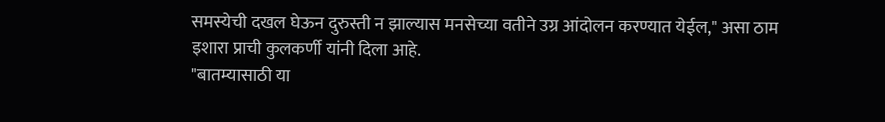समस्येची दखल घेऊन दुरुस्ती न झाल्यास मनसेच्या वतीने उग्र आंदोलन करण्यात येईल," असा ठाम इशारा प्राची कुलकर्णी यांनी दिला आहे.
"बातम्यासाठी या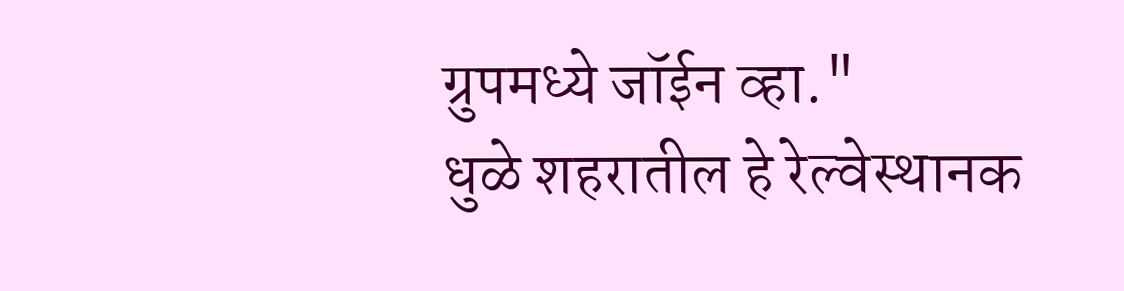ग्रुपमध्ये जॉईन व्हा."
धुळे शहरातील हे रेल्वेस्थानक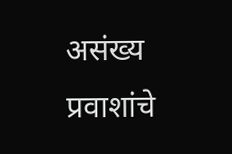असंख्य प्रवाशांचे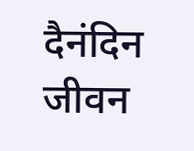दैनंदिन जीवन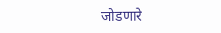जोडणारे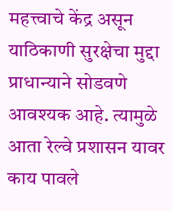महत्त्वाचे केंद्र असून याठिकाणी सुरक्षेचा मुद्दा प्राधान्याने सोडवणे आवश्यक आहे. त्यामुळे आता रेल्वे प्रशासन यावर काय पावले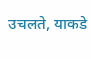उचलते, याकडे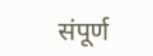संपूर्ण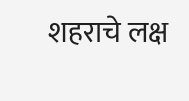शहराचे लक्ष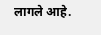लागले आहे.